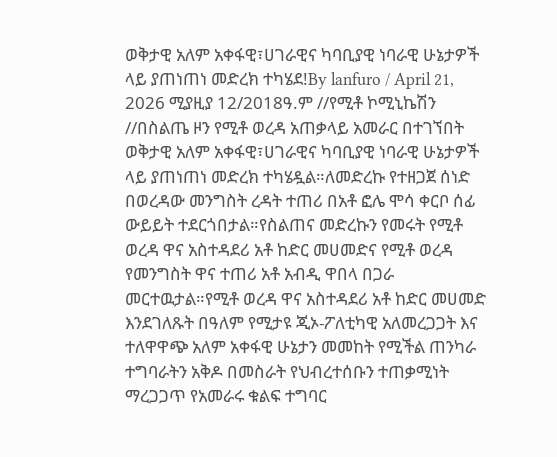ወቅታዊ አለም አቀፋዊ፣ሀገራዊና ካባቢያዊ ነባራዊ ሁኔታዎች ላይ ያጠነጠነ መድረክ ተካሄደ!By lanfuro / April 21, 2026 ሚያዚያ 12/2018ዓ.ም //የሚቶ ኮሚኒኬሽን //በስልጤ ዞን የሚቶ ወረዳ አጠቃላይ አመራር በተገኘበት ወቅታዊ አለም አቀፋዊ፣ሀገራዊና ካባቢያዊ ነባራዊ ሁኔታዎች ላይ ያጠነጠነ መድረክ ተካሄዷል።ለመድረኩ የተዘጋጀ ሰነድ በወረዳው መንግስት ረዳት ተጠሪ በአቶ ፎሌ ሞሳ ቀርቦ ሰፊ ውይይት ተደርጎበታል።የስልጠና መድረኩን የመሩት የሚቶ ወረዳ ዋና አስተዳደሪ አቶ ከድር መሀመድና የሚቶ ወረዳ የመንግስት ዋና ተጠሪ አቶ አብዲ ዋበላ በጋራ መርተዉታል።የሚቶ ወረዳ ዋና አስተዳደሪ አቶ ከድር መሀመድ እንደገለጹት በዓለም የሚታዩ ጂኦ-ፖለቲካዊ አለመረጋጋት እና ተለዋዋጭ አለም አቀፋዊ ሁኔታን መመከት የሚችል ጠንካራ ተግባራትን አቅዶ በመስራት የህብረተሰቡን ተጠቃሚነት ማረጋጋጥ የአመራሩ ቁልፍ ተግባር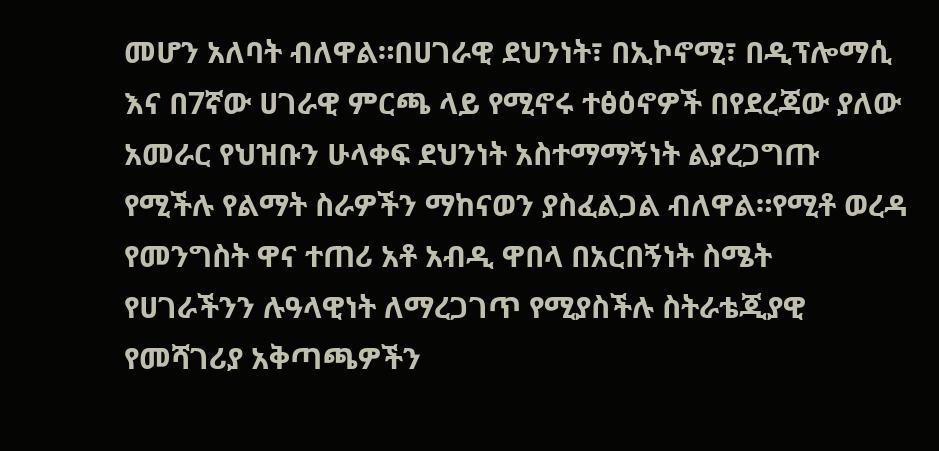መሆን አለባት ብለዋል።በሀገራዊ ደህንነት፣ በኢኮኖሚ፣ በዲፕሎማሲ እና በ7ኛው ሀገራዊ ምርጫ ላይ የሚኖሩ ተፅዕኖዎች በየደረጃው ያለው አመራር የህዝቡን ሁላቀፍ ደህንነት አስተማማኝነት ልያረጋግጡ የሚችሉ የልማት ስራዎችን ማከናወን ያስፈልጋል ብለዋል።የሚቶ ወረዳ የመንግስት ዋና ተጠሪ አቶ አብዲ ዋበላ በአርበኝነት ስሜት የሀገራችንን ሉዓላዊነት ለማረጋገጥ የሚያስችሉ ስትራቴጂያዊ የመሻገሪያ አቅጣጫዎችን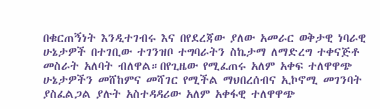በቁርጠኝነት እንዲተገብሩ እና በየደረጃው ያለው አመራር ወቅታዊ ነባራዊ ሁኔታዎች በተገቢው ተገንዝቦ ተግባራትን ስኬታማ ለማድረግ ተቀናጅቶ መስራት አለባት ብለዋል።በየጊዜው የሚፈጠሩ አለም አቀፍ ተለዋዋጭ ሁኔታዎችን መሸከምና መሻገር የሚችል ማህበረሰብና ኢኮኖሚ መገንባት ያስፈልጋል ያሉት አስተዳዳሪው አለም አቀፋዊ ተለዋዋጭ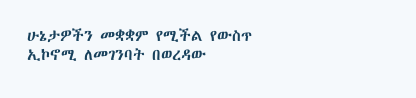ሁኔታዎችን መቋቋም የሚችል የውስጥ ኢኮኖሚ ለመገንባት በወረዳው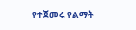የተጀመሩ የልማት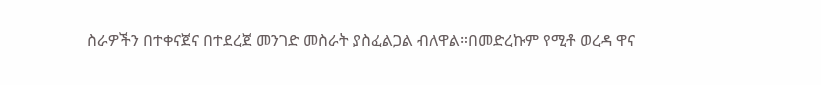ስራዎችን በተቀናጀና በተደረጀ መንገድ መስራት ያስፈልጋል ብለዋል።በመድረኩም የሚቶ ወረዳ ዋና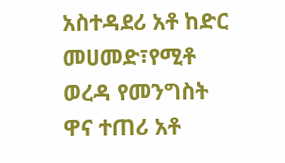አስተዳደሪ አቶ ከድር መሀመድ፣የሚቶ ወረዳ የመንግስት ዋና ተጠሪ አቶ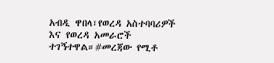አብዲ ዋበላ፣የወረዳ አስተባባሪዎች እና የወረዳ አመራሮች ተገኝተዋል።#መረጃው የሚቶ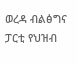ወረዳ ብልፅግና ፓርቲ የህዝብ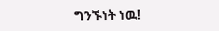ግንኙነት ነዉ!